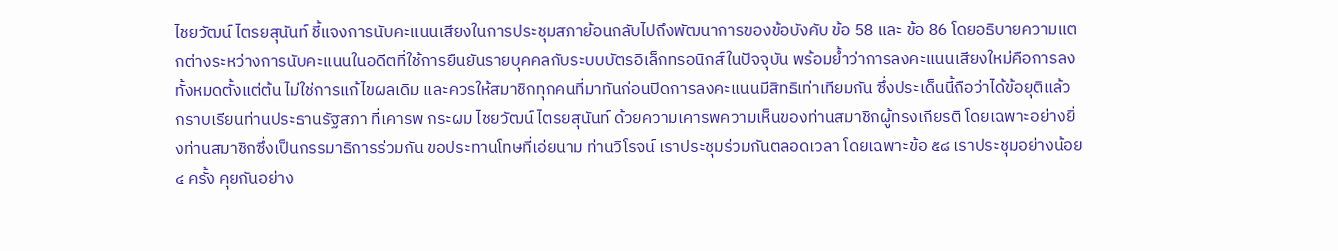ไชยวัฒน์ ไตรยสุนันท์ ชี้แจงการนับคะแนนเสียงในการประชุมสภาย้อนกลับไปถึงพัฒนาการของข้อบังคับ ข้อ 58 และ ข้อ 86 โดยอธิบายความแตกต่างระหว่างการนับคะแนนในอดีตที่ใช้การยืนยันรายบุคคลกับระบบบัตรอิเล็กทรอนิกส์ในปัจจุบัน พร้อมย้ำว่าการลงคะแนนเสียงใหม่คือการลงทั้งหมดตั้งแต่ต้น ไม่ใช่การแก้ไขผลเดิม และควรให้สมาชิกทุกคนที่มาทันก่อนปิดการลงคะแนนมีสิทธิเท่าเทียมกัน ซึ่งประเด็นนี้ถือว่าได้ข้อยุติแล้ว
กราบเรียนท่านประธานรัฐสภา ที่เคารพ กระผม ไชยวัฒน์ ไตรยสุนันท์ ด้วยความเคารพความเห็นของท่านสมาชิกผู้ทรงเกียรติ โดยเฉพาะอย่างยิ่งท่านสมาชิกซึ่งเป็นกรรมาธิการร่วมกัน ขอประทานโทษที่เอ่ยนาม ท่านวิโรจน์ เราประชุมร่วมกันตลอดเวลา โดยเฉพาะข้อ ๕๘ เราประชุมอย่างน้อย ๔ ครั้ง คุยกันอย่าง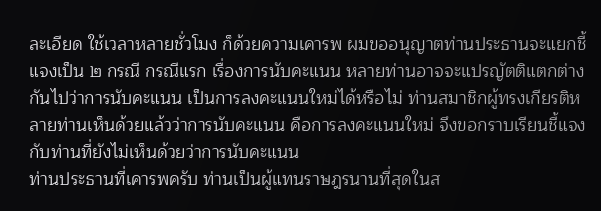ละเอียด ใช้เวลาหลายชั่วโมง ก็ด้วยความเคารพ ผมขออนุญาตท่านประธานจะแยกชี้แจงเป็น ๒ กรณี กรณีแรก เรื่องการนับคะแนน หลายท่านอาจจะแปรญัตติแตกต่างกันไปว่าการนับคะแนน เป็นการลงคะแนนใหม่ได้หรือไม่ ท่านสมาชิกผู้ทรงเกียรติหลายท่านเห็นด้วยแล้วว่าการนับคะแนน คือการลงคะแนนใหม่ จึงขอกราบเรียนชี้แจงกับท่านที่ยังไม่เห็นด้วยว่าการนับคะแนน
ท่านประธานที่เคารพครับ ท่านเป็นผู้แทนราษฎรนานที่สุดในส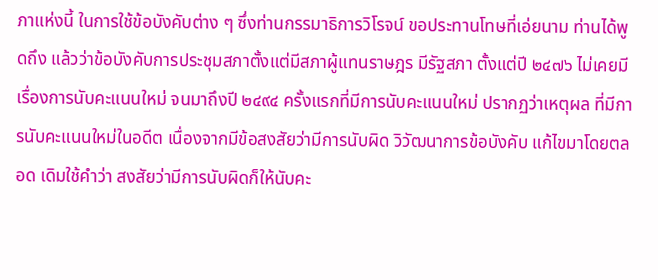ภาแห่งนี้ ในการใช้ข้อบังคับต่าง ๆ ซึ่งท่านกรรมาธิการวิโรจน์ ขอประทานโทษที่เอ่ยนาม ท่านได้พูดถึง แล้วว่าข้อบังคับการประชุมสภาตั้งแต่มีสภาผู้แทนราษฎร มีรัฐสภา ตั้งแต่ปี ๒๔๗๖ ไม่เคยมี เรื่องการนับคะแนนใหม่ จนมาถึงปี ๒๔๙๔ ครั้งแรกที่มีการนับคะแนนใหม่ ปรากฏว่าเหตุผล ที่มีการนับคะแนนใหม่ในอดีต เนื่องจากมีข้อสงสัยว่ามีการนับผิด วิวัฒนาการข้อบังคับ แก้ไขมาโดยตลอด เดิมใช้คำว่า สงสัยว่ามีการนับผิดก็ให้นับคะ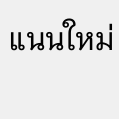แนนใหม่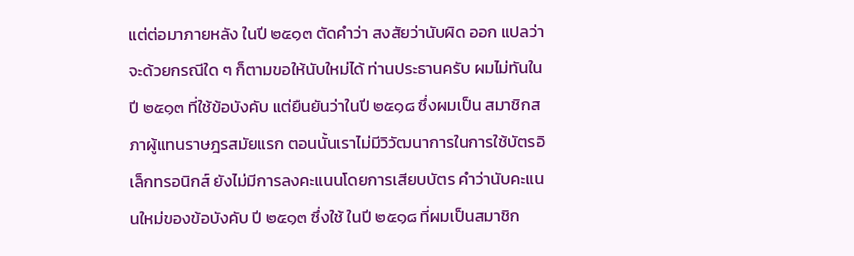แต่ต่อมาภายหลัง ในปี ๒๕๑๓ ตัดคำว่า สงสัยว่านับผิด ออก แปลว่าจะด้วยกรณีใด ๆ ก็ตามขอให้นับใหม่ได้ ท่านประธานครับ ผมไม่ทันในปี ๒๕๑๓ ที่ใช้ข้อบังคับ แต่ยืนยันว่าในปี ๒๕๑๘ ซึ่งผมเป็น สมาชิกสภาผู้แทนราษฎรสมัยแรก ตอนนั้นเราไม่มีวิวัฒนาการในการใช้บัตรอิเล็กทรอนิกส์ ยังไม่มีการลงคะแนนโดยการเสียบบัตร คำว่านับคะแนนใหม่ของข้อบังคับ ปี ๒๕๑๓ ซึ่งใช้ ในปี ๒๕๑๘ ที่ผมเป็นสมาชิก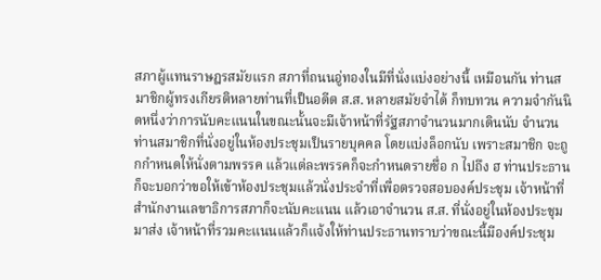สภาผู้แทนราษฎรสมัยแรก สภาที่ถนนอู่ทองในมีที่นั่งแบ่งอย่างนี้ เหมือนกัน ท่านสมาชิกผู้ทรงเกียรติหลายท่านที่เป็นอดีต ส.ส. หลายสมัยจำได้ ก็ทบทวน ความจำกันนิดหนึ่งว่าการนับคะแนนในขณะนั้นจะมีเจ้าหน้าที่รัฐสภาจำนวนมากเดินนับ จำนวนท่านสมาชิกที่นั่งอยู่ในห้องประชุมเป็นรายบุคคล โดยแบ่งล็อกนับ เพราะสมาชิก จะถูกกำหนดให้นั่งตามพรรค แล้วแต่ละพรรคก็จะกำหนดรายชื่อ ก ไปถึง ฮ ท่านประธาน ก็จะบอกว่าขอให้เข้าห้องประชุมแล้วนั่งประจำที่เพื่อตรวจสอบองค์ประชุม เจ้าหน้าที่ สำนักงานเลขาธิการสภาก็จะนับคะแนน แล้วเอาจำนวน ส.ส. ที่นั่งอยู่ในห้องประชุมมาส่ง เจ้าหน้าที่รวมคะแนนแล้วก็แจ้งให้ท่านประธานทราบว่าขณะนี้มีองค์ประชุม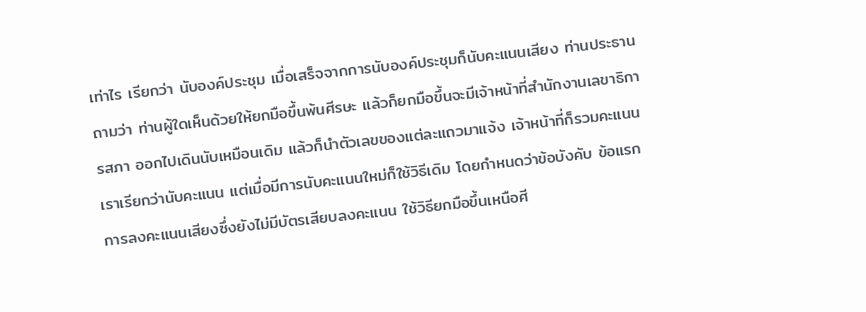เท่าไร เรียกว่า นับองค์ประชุม เมื่อเสร็จจากการนับองค์ประชุมก็นับคะแนนเสียง ท่านประธานถามว่า ท่านผู้ใดเห็นด้วยให้ยกมือขึ้นพ้นศีรษะ แล้วก็ยกมือขึ้นจะมีเจ้าหน้าที่สำนักงานเลขาธิการสภา ออกไปเดินนับเหมือนเดิม แล้วก็นำตัวเลขของแต่ละแถวมาแจ้ง เจ้าหน้าที่ก็รวมคะแนน เราเรียกว่านับคะแนน แต่เมื่อมีการนับคะแนนใหม่ก็ใช้วิธีเดิม โดยกำหนดว่าข้อบังคับ ข้อแรก การลงคะแนนเสียงซึ่งยังไม่มีบัตรเสียบลงคะแนน ใช้วิธียกมือขึ้นเหนือศี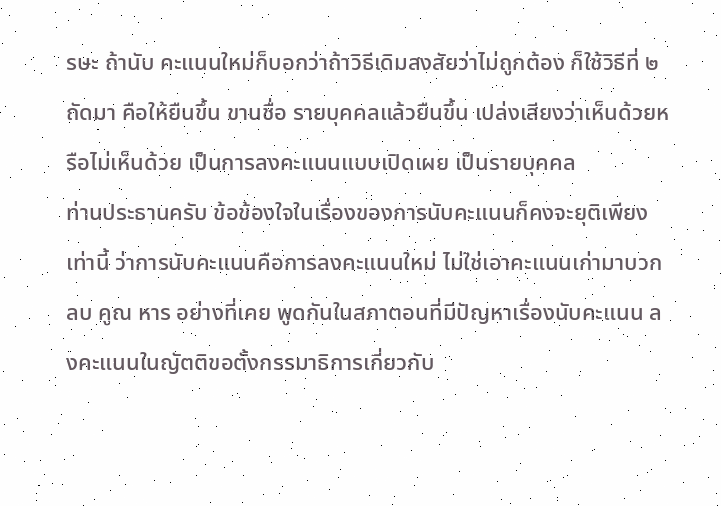รษะ ถ้านับ คะแนนใหม่ก็บอกว่าถ้าวิธีเดิมสงสัยว่าไม่ถูกต้อง ก็ใช้วิธีที่ ๒ ถัดมา คือให้ยืนขึ้น ขานชื่อ รายบุคคลแล้วยืนขึ้น เปล่งเสียงว่าเห็นด้วยหรือไม่เห็นด้วย เป็นการลงคะแนนแบบเปิดเผย เป็นรายบุคคล
ท่านประธานครับ ข้อข้องใจในเรื่องของการนับคะแนนก็คงจะยุติเพียงเท่านี้ ว่าการนับคะแนนคือการลงคะแนนใหม่ ไม่ใช่เอาคะแนนเก่ามาบวก ลบ คูณ หาร อย่างที่เคย พูดกันในสภาตอนที่มีปัญหาเรื่องนับคะแนน ลงคะแนนในญัตติขอตั้งกรรมาธิการเกี่ยวกับ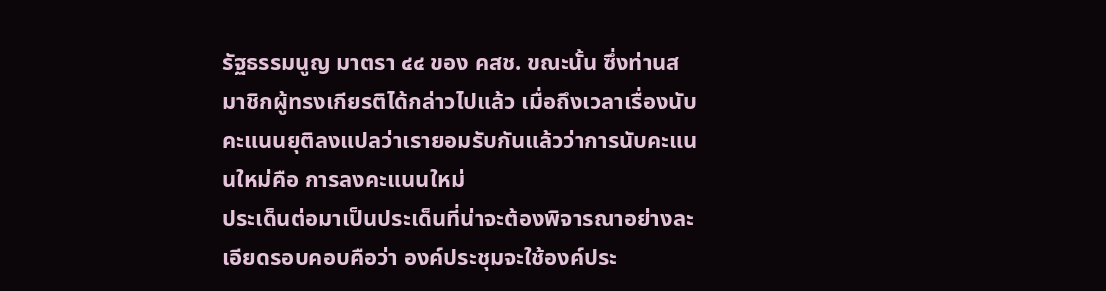รัฐธรรมนูญ มาตรา ๔๔ ของ คสช. ขณะนั้น ซึ่งท่านสมาชิกผู้ทรงเกียรติได้กล่าวไปแล้ว เมื่อถึงเวลาเรื่องนับคะแนนยุติลงแปลว่าเรายอมรับกันแล้วว่าการนับคะแนนใหม่คือ การลงคะแนนใหม่
ประเด็นต่อมาเป็นประเด็นที่น่าจะต้องพิจารณาอย่างละเอียดรอบคอบคือว่า องค์ประชุมจะใช้องค์ประ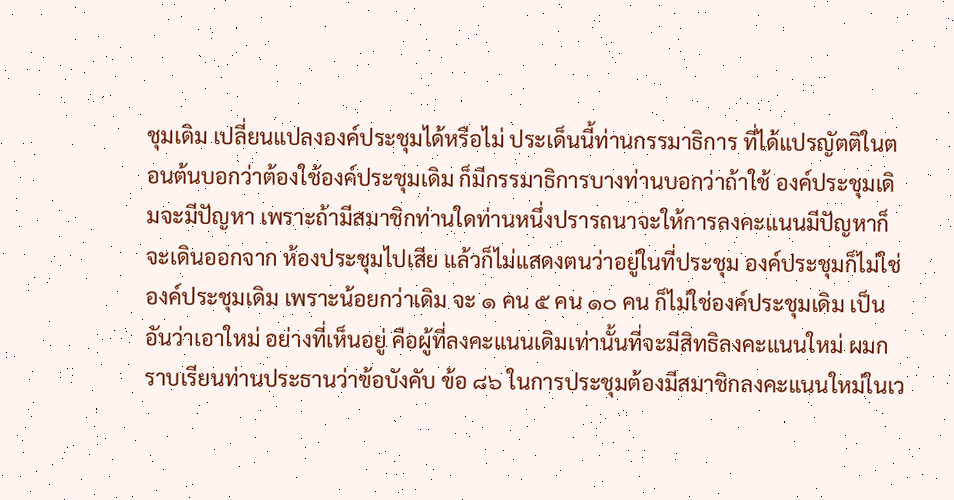ชุมเดิม เปลี่ยนแปลงองค์ประชุมได้หรือไม่ ประเด็นนี้ท่านกรรมาธิการ ที่ได้แปรญัตติในตอนต้นบอกว่าต้องใช้องค์ประชุมเดิม ก็มีกรรมาธิการบางท่านบอกว่าถ้าใช้ องค์ประชุมเดิมจะมีปัญหา เพราะถ้ามีสมาชิกท่านใดท่านหนึ่งปรารถนาจะให้การลงคะแนนมีปัญหาก็จะเดินออกจาก ห้องประชุมไปเสีย แล้วก็ไม่แสดงตนว่าอยู่ในที่ประชุม องค์ประชุมก็ไม่ใช่องค์ประชุมเดิม เพราะน้อยกว่าเดิม จะ ๑ คน ๕ คน ๑๐ คน ก็ไม่ใช่องค์ประชุมเดิม เป็นอันว่าเอาใหม่ อย่างที่เห็นอยู่ คือผู้ที่ลงคะแนนเดิมเท่านั้นที่จะมีสิทธิลงคะแนนใหม่ ผมกราบเรียนท่านประธานว่าข้อบังคับ ข้อ ๘๖ ในการประชุมต้องมีสมาชิกลงคะแนนใหม่ในเว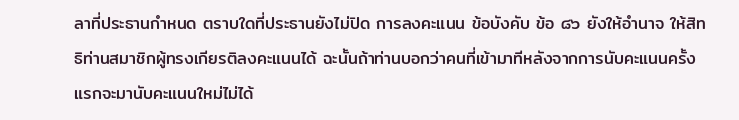ลาที่ประธานกำหนด ตราบใดที่ประธานยังไม่ปิด การลงคะแนน ข้อบังคับ ข้อ ๘๖ ยังให้อำนาจ ให้สิทธิท่านสมาชิกผู้ทรงเกียรติลงคะแนนได้ ฉะนั้นถ้าท่านบอกว่าคนที่เข้ามาทีหลังจากการนับคะแนนครั้งแรกจะมานับคะแนนใหม่ไม่ได้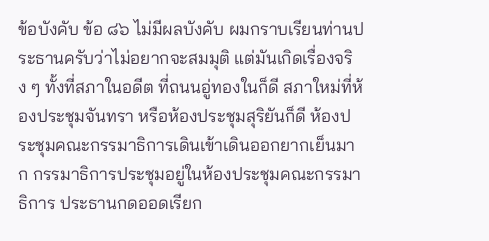ข้อบังคับ ข้อ ๘๖ ไม่มีผลบังคับ ผมกราบเรียนท่านประธานครับว่าไม่อยากจะสมมุติ แต่มันเกิดเรื่องจริง ๆ ทั้งที่สภาในอดีต ที่ถนนอู่ทองในก็ดี สภาใหม่ที่ห้องประชุมจันทรา หรือห้องประชุมสุริยันก็ดี ห้องประชุมคณะกรรมาธิการเดินเข้าเดินออกยากเย็นมาก กรรมาธิการประชุมอยู่ในห้องประชุมคณะกรรมาธิการ ประธานกดออดเรียก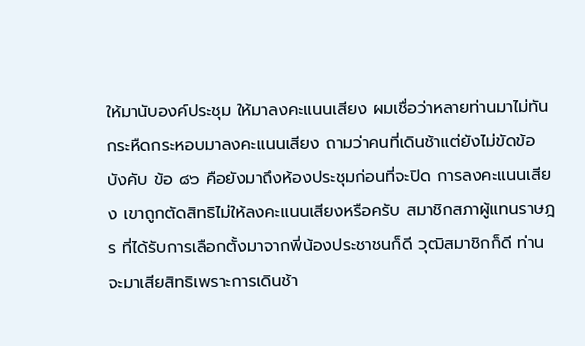ให้มานับองค์ประชุม ให้มาลงคะแนนเสียง ผมเชื่อว่าหลายท่านมาไม่ทัน กระหืดกระหอบมาลงคะแนนเสียง ถามว่าคนที่เดินช้าแต่ยังไม่ขัดข้อบังคับ ข้อ ๘๖ คือยังมาถึงห้องประชุมก่อนที่จะปิด การลงคะแนนเสียง เขาถูกตัดสิทธิไม่ให้ลงคะแนนเสียงหรือครับ สมาชิกสภาผู้แทนราษฎร ที่ได้รับการเลือกตั้งมาจากพี่น้องประชาชนก็ดี วุฒิสมาชิกก็ดี ท่านจะมาเสียสิทธิเพราะการเดินช้า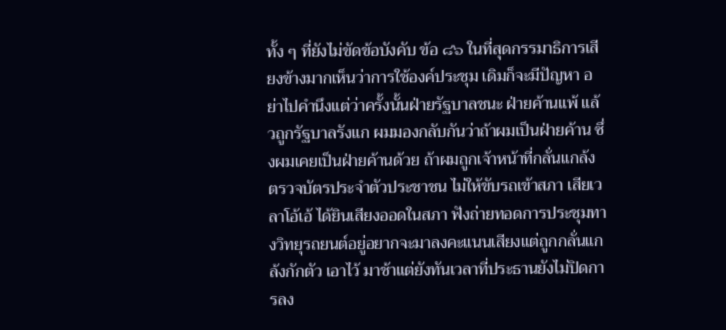ทั้ง ๆ ที่ยังไม่ขัดข้อบังคับ ข้อ ๘๖ ในที่สุดกรรมาธิการเสียงข้างมากเห็นว่าการใช้องค์ประชุม เดิมก็จะมีปัญหา อย่าไปคำนึงแต่ว่าครั้งนั้นฝ่ายรัฐบาลชนะ ฝ่ายค้านแพ้ แล้วถูกรัฐบาลรังแก ผมมองกลับกันว่าถ้าผมเป็นฝ่ายค้าน ซึ่งผมเคยเป็นฝ่ายค้านด้วย ถ้าผมถูกเจ้าหน้าที่กลั่นแกล้ง ตรวจบัตรประจำตัวประชาชน ไม่ให้ขับรถเข้าสภา เสียเวลาโอ้เอ้ ได้ยินเสียงออดในสภา ฟังถ่ายทอดการประชุมทางวิทยุรถยนต์อยู่อยากจะมาลงคะแนนเสียงแต่ถูกกลั่นแกล้งกักตัว เอาไว้ มาช้าแต่ยังทันเวลาที่ประธานยังไม่ปิดการลง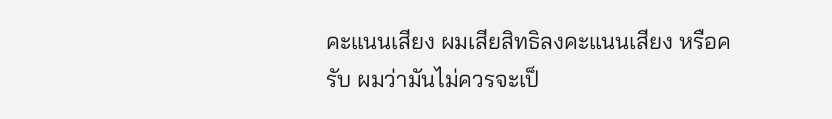คะแนนเสียง ผมเสียสิทธิลงคะแนนเสียง หรือครับ ผมว่ามันไม่ควรจะเป็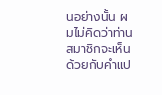นอย่างนั้น ผมไม่คิดว่าท่านสมาชิกจะเห็นด้วยกับคำแป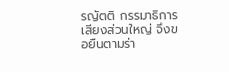รญัตติ กรรมาธิการเสียงส่วนใหญ่ จึงขอยืนตามร่า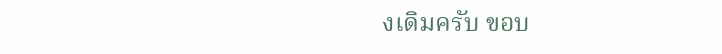งเดิมครับ ขอบ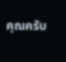คุณครับ